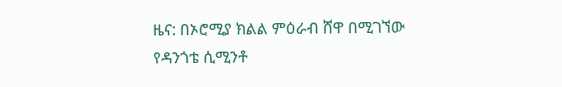ዜና: በኦሮሚያ ክልል ምዕራብ ሸዋ በሚገኘው የዳንጎቴ ሲሚንቶ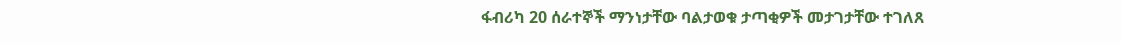ፋብሪካ 20 ሰራተኞች ማንነታቸው ባልታወቁ ታጣቂዎች መታገታቸው ተገለጸ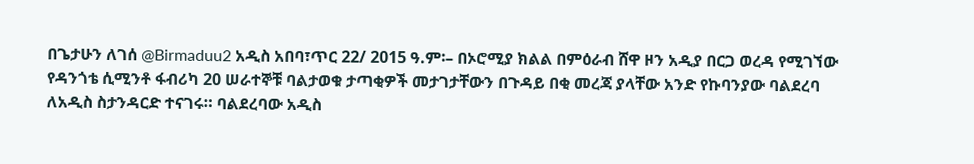በጌታሁን ለገሰ @Birmaduu2 አዲስ አበባ፣ጥር 22/ 2015 ዓ.ም፡– በኦሮሚያ ክልል በምዕራብ ሸዋ ዞን አዲያ በርጋ ወረዳ የሚገኘው የዳንጎቴ ሲሚንቶ ፋብሪካ 20 ሠራተኞቹ ባልታወቁ ታጣቂዎች መታገታቸውን በጉዳይ በቂ መረጃ ያላቸው አንድ የኩባንያው ባልደረባ ለአዲስ ስታንዳርድ ተናገሩ። ባልደረባው አዲስ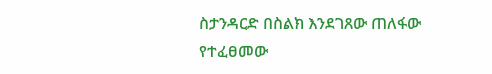ስታንዳርድ በስልክ እንደገጸው ጠለፋው የተፈፀመው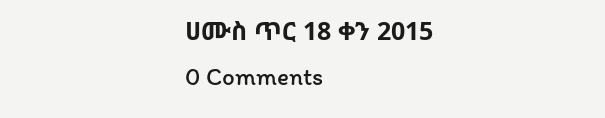ሀሙስ ጥር 18 ቀን 2015
0 Comments